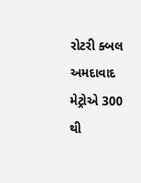રોટરી ક્બલ અમદાવાદ મેટ્રોએ 300 થી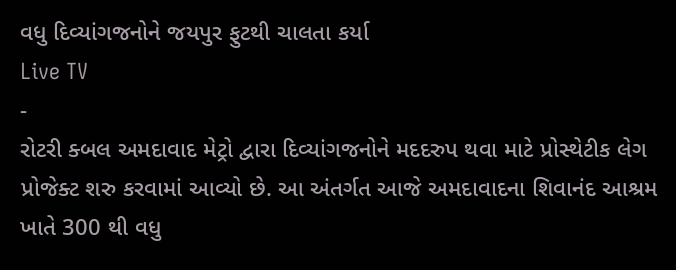વધુ દિવ્યાંગજનોને જયપુર ફુટથી ચાલતા કર્યા
Live TV
-
રોટરી ક્બલ અમદાવાદ મેટ્રો દ્વારા દિવ્યાંગજનોને મદદરુપ થવા માટે પ્રોસ્થેટીક લેગ પ્રોજેક્ટ શરુ કરવામાં આવ્યો છે. આ અંતર્ગત આજે અમદાવાદના શિવાનંદ આશ્રમ ખાતે 300 થી વધુ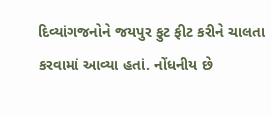દિવ્યાંગજનોને જયપુર ફુટ ફીટ કરીને ચાલતા કરવામાં આવ્યા હતાં. નોંધનીય છે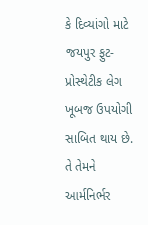કે દિવ્યાંગો માટે જયપુર ફુટ-પ્રોસ્થેટીક લેગ ખૂબજ ઉપયોગી સાબિત થાય છે. તે તેમને આર્મનિર્ભર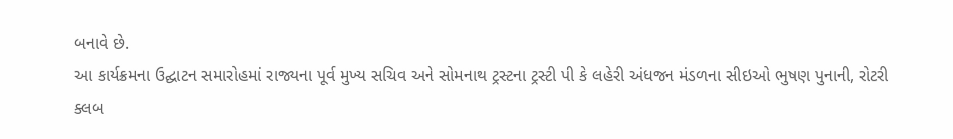બનાવે છે.
આ કાર્યક્રમના ઉદ્ઘાટન સમારોહમાં રાજ્યના પૂર્વ મુખ્ય સચિવ અને સોમનાથ ટ્રસ્ટના ટ્રસ્ટી પી કે લહેરી અંધજન મંડળના સીઇઓ ભુષણ પુનાની, રોટરી ક્લબ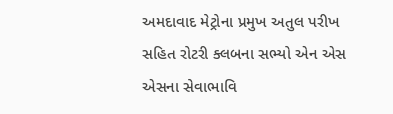અમદાવાદ મેટ્રોના પ્રમુખ અતુલ પરીખ સહિત રોટરી ક્લબના સભ્યો એન એસ એસના સેવાભાવિ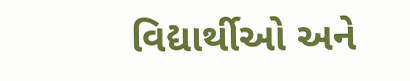વિદ્યાર્થીઓ અને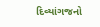દિવ્યાંગજનો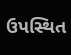ઉપસ્થિત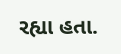રહ્યા હતા.